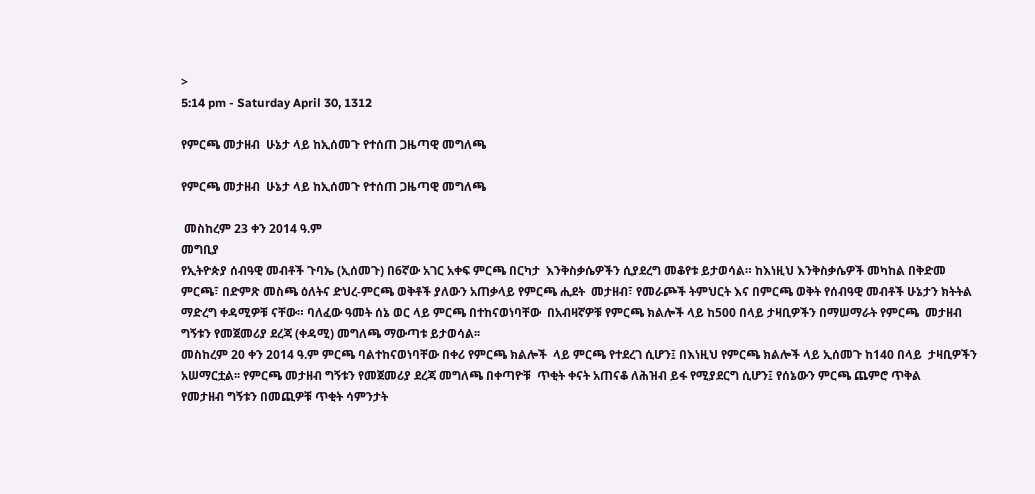>
5:14 pm - Saturday April 30, 1312

የምርጫ መታዘብ  ሁኔታ ላይ ከኢሰመጉ የተሰጠ ጋዜጣዊ መግለጫ

የምርጫ መታዘብ  ሁኔታ ላይ ከኢሰመጉ የተሰጠ ጋዜጣዊ መግለጫ

 መስከረም 23 ቀን 2014 ዓ.ም
መግቢያ
የኢትዮጵያ ሰብዓዊ መብቶች ጉባኤ (ኢሰመጉ) በ6ኛው አገር አቀፍ ምርጫ በርካታ  እንቅስቃሴዎችን ሲያደረግ መቆየቱ ይታወሳል። ከእነዚህ እንቅስቃሴዎች መካከል በቅድመ  ምርጫ፣ በድምጽ መስጫ ዕለትና ድህረ-ምርጫ ወቅቶች ያለውን አጠቃላይ የምርጫ ሒደት  መታዘብ፣ የመራጮች ትምህርት እና በምርጫ ወቅት የሰብዓዊ መብቶች ሁኔታን ክትትል
ማድረግ ቀዳሚዎቹ ናቸው። ባለፈው ዓመት ሰኔ ወር ላይ ምርጫ በተከናወነባቸው  በአብዛኛዎቹ የምርጫ ክልሎች ላይ ከ500 በላይ ታዛቢዎችን በማሠማራት የምርጫ  መታዘብ ግኝቱን የመጀመሪያ ደረጃ (ቀዳሚ) መግለጫ ማውጣቱ ይታወሳል፡፡
መስከረም 20 ቀን 2014 ዓ.ም ምርጫ ባልተከናወነባቸው በቀሪ የምርጫ ክልሎች  ላይ ምርጫ የተደረገ ሲሆን፤ በእነዚህ የምርጫ ክልሎች ላይ ኢሰመጉ ከ140 በላይ  ታዛቢዎችን አሠማርቷል፡፡ የምርጫ መታዘብ ግኝቱን የመጀመሪያ ደረጃ መግለጫ በቀጣዮቹ  ጥቂት ቀናት አጠናቆ ለሕዝብ ይፋ የሚያደርግ ሲሆን፤ የሰኔውን ምርጫ ጨምሮ ጥቅል
የመታዘብ ግኝቱን በመጪዎቹ ጥቂት ሳምንታት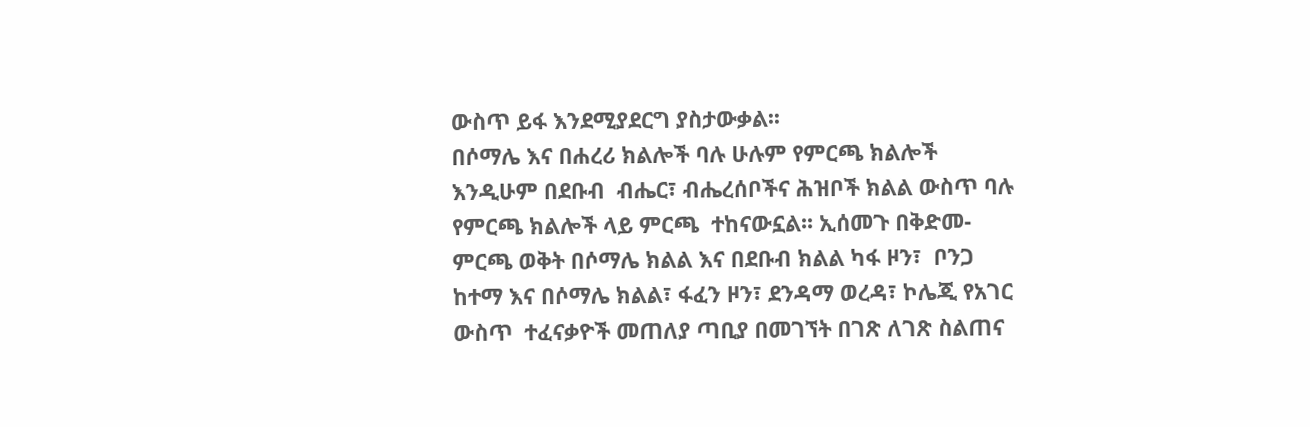ውስጥ ይፋ እንደሚያደርግ ያስታውቃል፡፡
በሶማሌ እና በሐረሪ ክልሎች ባሉ ሁሉም የምርጫ ክልሎች እንዲሁም በደቡብ  ብሔር፣ ብሔረሰቦችና ሕዝቦች ክልል ውስጥ ባሉ የምርጫ ክልሎች ላይ ምርጫ  ተከናውኗል፡፡ ኢሰመጉ በቅድመ-ምርጫ ወቅት በሶማሌ ክልል እና በደቡብ ክልል ካፋ ዞን፣  ቦንጋ ከተማ እና በሶማሌ ክልል፣ ፋፈን ዞን፣ ደንዳማ ወረዳ፣ ኮሌጂ የአገር ውስጥ  ተፈናቃዮች መጠለያ ጣቢያ በመገኘት በገጽ ለገጽ ስልጠና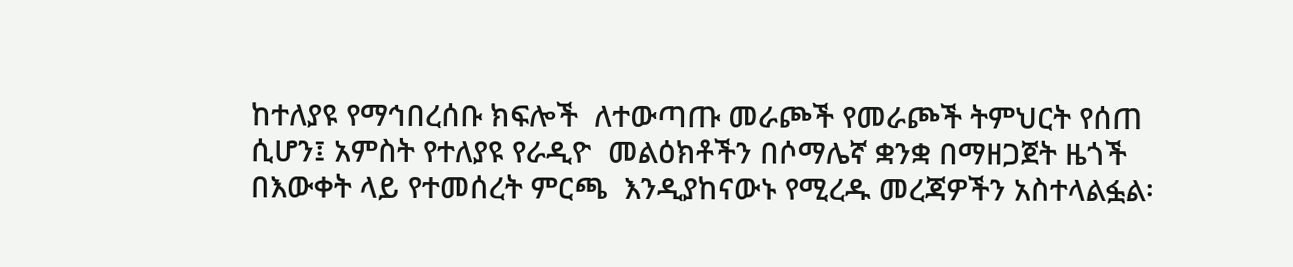ከተለያዩ የማኅበረሰቡ ክፍሎች  ለተውጣጡ መራጮች የመራጮች ትምህርት የሰጠ ሲሆን፤ አምስት የተለያዩ የራዲዮ  መልዕክቶችን በሶማሌኛ ቋንቋ በማዘጋጀት ዜጎች በእውቀት ላይ የተመሰረት ምርጫ  እንዲያከናውኑ የሚረዱ መረጃዎችን አስተላልፏል፡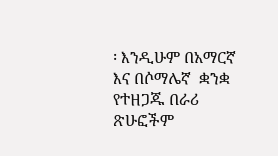፡ እንዲሁም በአማርኛ እና በሶማሌኛ  ቋንቋ የተዘጋጁ በራሪ ጽሁፎችም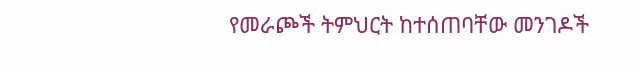የመራጮች ትምህርት ከተሰጠባቸው መንገዶች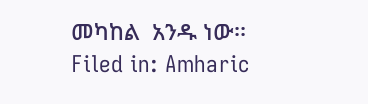መካከል  አንዱ ነው፡፡
Filed in: Amharic